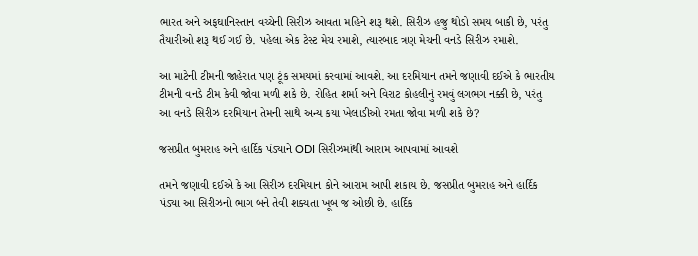ભારત અને અફઘાનિસ્તાન વચ્ચેની સિરીઝ આવતા મહિને શરૂ થશે. સિરીઝ હજુ થોડો સમય બાકી છે, પરંતુ તૈયારીઓ શરૂ થઈ ગઈ છે. પહેલા એક ટેસ્ટ મેચ રમાશે, ત્યારબાદ ત્રણ મેચની વનડે સિરીઝ રમાશે.

આ માટેની ટીમની જાહેરાત પણ ટૂંક સમયમાં કરવામાં આવશે. આ દરમિયાન તમને જણાવી દઈએ કે ભારતીય ટીમની વનડે ટીમ કેવી જોવા મળી શકે છે. રોહિત શર્મા અને વિરાટ કોહલીનું રમવું લગભગ નક્કી છે, પરંતુ આ વનડે સિરીઝ દરમિયાન તેમની સાથે અન્ય કયા ખેલાડીઓ રમતા જોવા મળી શકે છે?

જસપ્રીત બુમરાહ અને હાર્દિક પંડ્યાને ODI સિરીઝમાંથી આરામ આપવામાં આવશે

તમને જણાવી દઈએ કે આ સિરીઝ દરમિયાન કોને આરામ આપી શકાય છે. જસપ્રીત બુમરાહ અને હાર્દિક પંડ્યા આ સિરીઝનો ભાગ બને તેવી શક્યતા ખૂબ જ ઓછી છે. હાર્દિક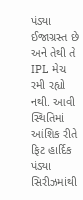પંડ્યા ઈજાગ્રસ્ત છે અને તેથી તે IPL મેચ રમી રહ્યો નથી. આવી સ્થિતિમાં આંશિક રીતે ફિટ હાર્દિક પંડ્યા સિરીઝમાંથી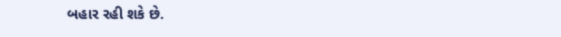બહાર રહી શકે છે.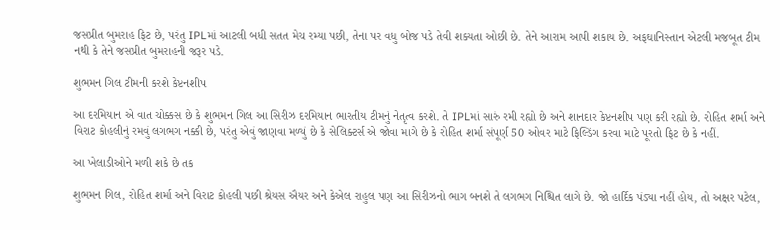જસપ્રીત બુમરાહ ફિટ છે, પરંતુ IPLમાં આટલી બધી સતત મેચ રમ્યા પછી, તેના પર વધુ બોજ પડે તેવી શક્યતા ઓછી છે. તેને આરામ આપી શકાય છે. અફઘાનિસ્તાન એટલી મજબૂત ટીમ નથી કે તેને જસપ્રીત બુમરાહની જરૂર પડે.

શુભમન ગિલ ટીમની કરશે કેપ્ટનશીપ

આ દરમિયાન એ વાત ચોક્કસ છે કે શુભમન ગિલ આ સિરીઝ દરમિયાન ભારતીય ટીમનું નેતૃત્વ કરશે. તે IPLમાં સારું રમી રહ્યો છે અને શાનદાર કેપ્ટનશીપ પણ કરી રહ્યો છે. રોહિત શર્મા અને વિરાટ કોહલીનું રમવું લગભગ નક્કી છે, પરંતુ એવું જાણવા મળ્યું છે કે સેલિક્ટર્સ એ જોવા માગે છે કે રોહિત શર્મા સંપૂર્ણ 50 ઓવર માટે ફિલ્ડિંગ કરવા માટે પૂરતો ફિટ છે કે નહીં.

આ ખેલાડીઓને મળી શકે છે તક

શુભમન ગિલ, રોહિત શર્મા અને વિરાટ કોહલી પછી શ્રેયસ ઐયર અને કેએલ રાહુલ પણ આ સિરીઝનો ભાગ બનશે તે લગભગ નિશ્ચિત લાગે છે. જો હાર્દિક પંડ્યા નહીં હોય, તો અક્ષર પટેલ,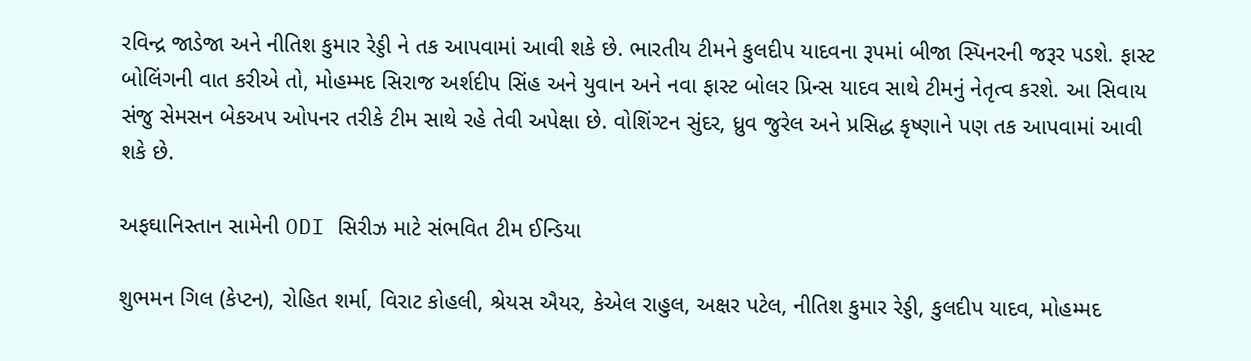રવિન્દ્ર જાડેજા અને નીતિશ કુમાર રેડ્ડી ને તક આપવામાં આવી શકે છે. ભારતીય ટીમને કુલદીપ યાદવના રૂપમાં બીજા સ્પિનરની જરૂર પડશે. ફાસ્ટ બોલિંગની વાત કરીએ તો, મોહમ્મદ સિરાજ અર્શદીપ સિંહ અને યુવાન અને નવા ફાસ્ટ બોલર પ્રિન્સ યાદવ સાથે ટીમનું નેતૃત્વ કરશે. આ સિવાય સંજુ સેમસન બેકઅપ ઓપનર તરીકે ટીમ સાથે રહે તેવી અપેક્ષા છે. વોશિંગ્ટન સુંદર, ધ્રુવ જુરેલ અને પ્રસિદ્ધ કૃષ્ણાને પણ તક આપવામાં આવી શકે છે.

અફઘાનિસ્તાન સામેની ODI સિરીઝ માટે સંભવિત ટીમ ઈન્ડિયા

શુભમન ગિલ (કેપ્ટન), રોહિત શર્મા, વિરાટ કોહલી, શ્રેયસ ઐયર, કેએલ રાહુલ, અક્ષર પટેલ, નીતિશ કુમાર રેડ્ડી, કુલદીપ યાદવ, મોહમ્મદ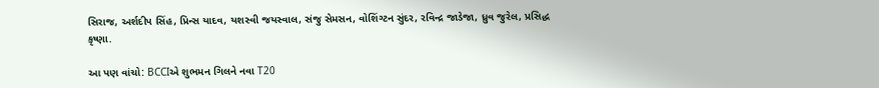સિરાજ, અર્શદીપ સિંહ, પ્રિન્સ યાદવ, યશસ્વી જયસ્વાલ, સંજુ સેમસન, વોશિંગ્ટન સુંદર, રવિન્દ્ર જાડેજા, ધ્રુવ જુરેલ, પ્રસિદ્ધ કૃષ્ણા.

આ પણ વાંચો: BCCIએ શુભમન ગિલને નવા T20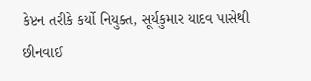કેપ્ટન તરીકે કર્યો નિયુક્ત, સૂર્યકુમાર યાદવ પાસેથી છીનવાઈ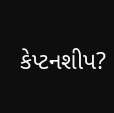કેપ્ટનશીપ?